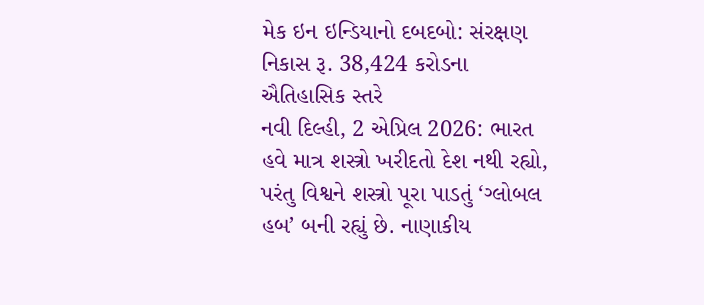મેક ઇન ઇન્ડિયાનો દબદબો: સંરક્ષણ નિકાસ રૂ. 38,424 કરોડના ઐતિહાસિક સ્તરે
નવી દિલ્હી, 2 એપ્રિલ 2026: ભારત હવે માત્ર શસ્ત્રો ખરીદતો દેશ નથી રહ્યો, પરંતુ વિશ્વને શસ્ત્રો પૂરા પાડતું ‘ગ્લોબલ હબ’ બની રહ્યું છે. નાણાકીય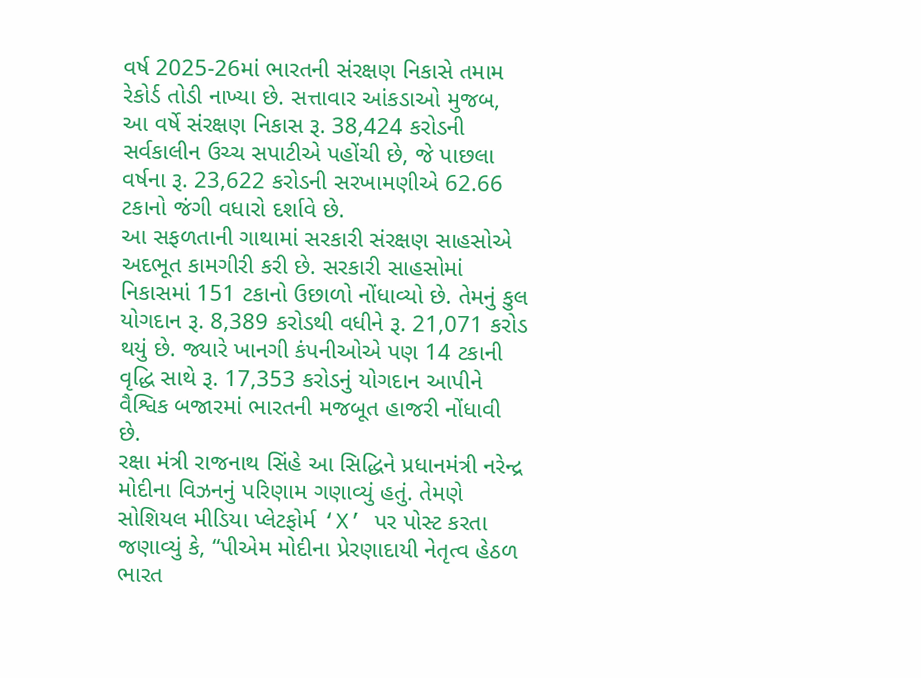વર્ષ 2025-26માં ભારતની સંરક્ષણ નિકાસે તમામ રેકોર્ડ તોડી નાખ્યા છે. સત્તાવાર આંકડાઓ મુજબ, આ વર્ષે સંરક્ષણ નિકાસ રૂ. 38,424 કરોડની સર્વકાલીન ઉચ્ચ સપાટીએ પહોંચી છે, જે પાછલા વર્ષના રૂ. 23,622 કરોડની સરખામણીએ 62.66 ટકાનો જંગી વધારો દર્શાવે છે.
આ સફળતાની ગાથામાં સરકારી સંરક્ષણ સાહસોએ અદભૂત કામગીરી કરી છે. સરકારી સાહસોમાં નિકાસમાં 151 ટકાનો ઉછાળો નોંધાવ્યો છે. તેમનું કુલ યોગદાન રૂ. 8,389 કરોડથી વધીને રૂ. 21,071 કરોડ થયું છે. જ્યારે ખાનગી કંપનીઓએ પણ 14 ટકાની વૃદ્ધિ સાથે રૂ. 17,353 કરોડનું યોગદાન આપીને વૈશ્વિક બજારમાં ભારતની મજબૂત હાજરી નોંધાવી છે.
રક્ષા મંત્રી રાજનાથ સિંહે આ સિદ્ધિને પ્રધાનમંત્રી નરેન્દ્ર મોદીના વિઝનનું પરિણામ ગણાવ્યું હતું. તેમણે સોશિયલ મીડિયા પ્લેટફોર્મ ‘X’ પર પોસ્ટ કરતા જણાવ્યું કે, “પીએમ મોદીના પ્રેરણાદાયી નેતૃત્વ હેઠળ ભારત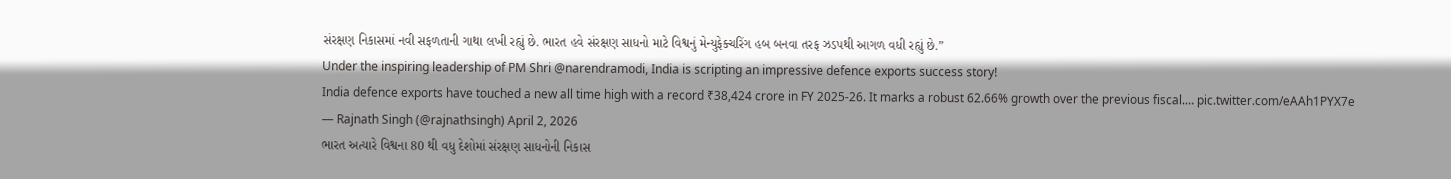સંરક્ષણ નિકાસમાં નવી સફળતાની ગાથા લખી રહ્યું છે. ભારત હવે સંરક્ષણ સાધનો માટે વિશ્વનું મેન્યુફેક્ચરિંગ હબ બનવા તરફ ઝડપથી આગળ વધી રહ્યું છે.”
Under the inspiring leadership of PM Shri @narendramodi, India is scripting an impressive defence exports success story!
India defence exports have touched a new all time high with a record ₹38,424 crore in FY 2025-26. It marks a robust 62.66% growth over the previous fiscal.… pic.twitter.com/eAAh1PYX7e
— Rajnath Singh (@rajnathsingh) April 2, 2026
ભારત અત્યારે વિશ્વના 80 થી વધુ દેશોમાં સંરક્ષણ સાધનોની નિકાસ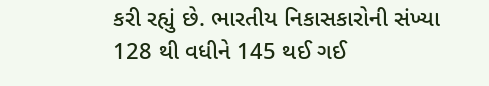કરી રહ્યું છે. ભારતીય નિકાસકારોની સંખ્યા 128 થી વધીને 145 થઈ ગઈ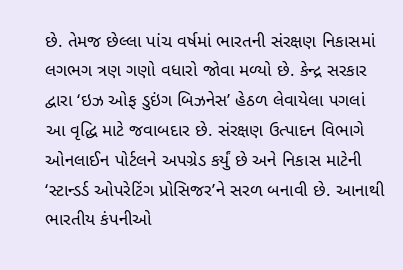છે. તેમજ છેલ્લા પાંચ વર્ષમાં ભારતની સંરક્ષણ નિકાસમાં લગભગ ત્રણ ગણો વધારો જોવા મળ્યો છે. કેન્દ્ર સરકાર દ્વારા ‘ઇઝ ઓફ ડુઇંગ બિઝનેસ’ હેઠળ લેવાયેલા પગલાં આ વૃદ્ધિ માટે જવાબદાર છે. સંરક્ષણ ઉત્પાદન વિભાગે ઓનલાઈન પોર્ટલને અપગ્રેડ કર્યું છે અને નિકાસ માટેની ‘સ્ટાન્ડર્ડ ઓપરેટિંગ પ્રોસિજર’ને સરળ બનાવી છે. આનાથી ભારતીય કંપનીઓ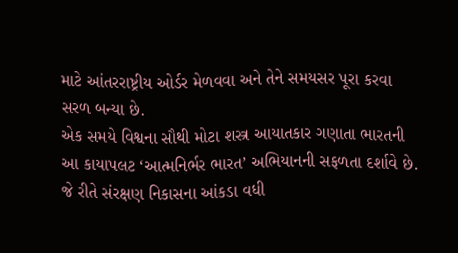માટે આંતરરાષ્ટ્રીય ઓર્ડર મેળવવા અને તેને સમયસર પૂરા કરવા સરળ બન્યા છે.
એક સમયે વિશ્વના સૌથી મોટા શસ્ત્ર આયાતકાર ગણાતા ભારતની આ કાયાપલટ ‘આત્મનિર્ભર ભારત’ અભિયાનની સફળતા દર્શાવે છે. જે રીતે સંરક્ષણ નિકાસના આંકડા વધી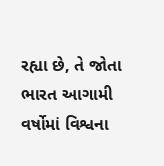રહ્યા છે, તે જોતા ભારત આગામી વર્ષોમાં વિશ્વના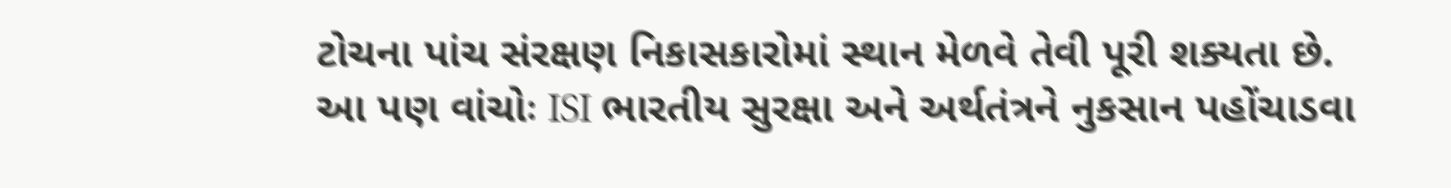ટોચના પાંચ સંરક્ષણ નિકાસકારોમાં સ્થાન મેળવે તેવી પૂરી શક્યતા છે.
આ પણ વાંચોઃ ISI ભારતીય સુરક્ષા અને અર્થતંત્રને નુકસાન પહોંચાડવા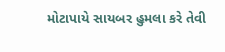મોટાપાયે સાયબર હુમલા કરે તેવી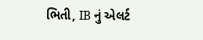ભિતી, IB નું એલર્ટ